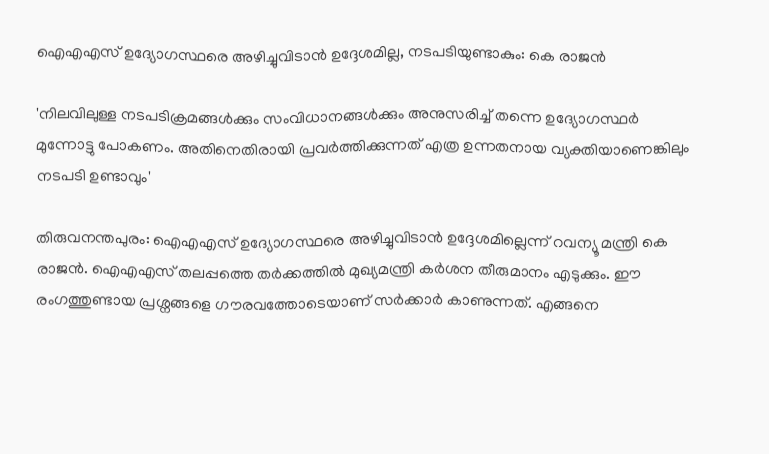ഐഎഎസ് ഉദ്യോഗസ്ഥരെ അഴിച്ചുവിടാൻ ഉദ്ദേശമില്ല, നടപടിയുണ്ടാകും: കെ രാജൻ

'നിലവിലുള്ള നടപടിക്രമങ്ങൾക്കും സംവിധാനങ്ങൾക്കും അനുസരിച്ച് തന്നെ ഉദ്യോഗസ്ഥർ മുന്നോട്ടു പോകണം. അതിനെതിരായി പ്രവർത്തിക്കുന്നത് എത്ര ഉന്നതനായ വ്യക്തിയാണെങ്കിലും നടപടി ഉണ്ടാവും'

തിരുവനന്തപുരം: ഐഎഎസ് ഉദ്യോഗസ്ഥരെ അഴിച്ചുവിടാൻ ഉദ്ദേശമില്ലെന്ന് റവന്യൂ മന്ത്രി കെ രാജൻ. ഐഎഎസ് തലപ്പത്തെ തർക്കത്തിൽ മുഖ്യമന്ത്രി കർശന തീരുമാനം എടുക്കും. ഈ രംഗത്തുണ്ടായ പ്രശ്നങ്ങളെ ഗൗരവത്തോടെയാണ് സർക്കാർ കാണുന്നത്. എങ്ങനെ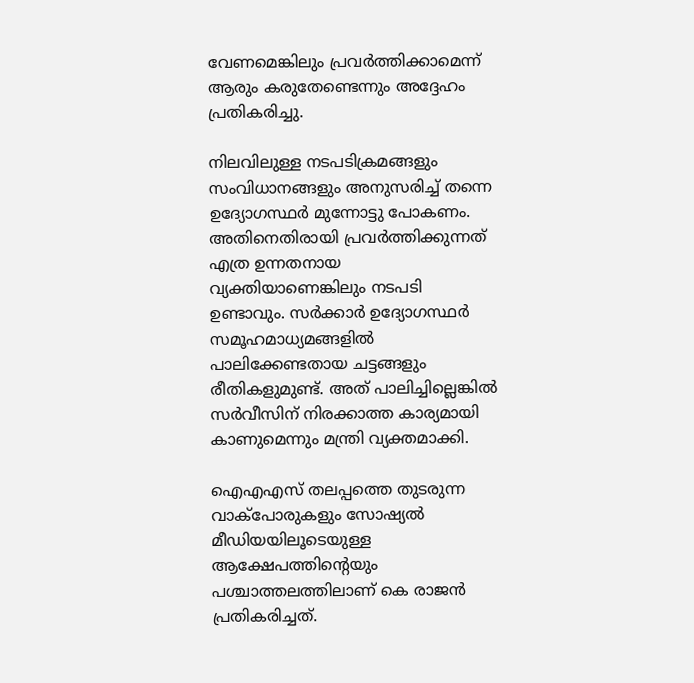വേണമെങ്കിലും പ്രവർത്തിക്കാമെന്ന് ആരും കരുതേണ്ടെന്നും അദ്ദേഹം പ്രതികരിച്ചു.

നിലവിലുള്ള നടപടിക്രമങ്ങളും സംവിധാനങ്ങളും അനുസരിച്ച് തന്നെ ഉദ്യോഗസ്ഥർ മുന്നോട്ടു പോകണം. അതിനെതിരായി പ്രവർത്തിക്കുന്നത് എത്ര ഉന്നതനായ വ്യക്തിയാണെങ്കിലും നടപടി ഉണ്ടാവും. സർക്കാർ ഉദ്യോഗസ്ഥർ സമൂഹമാധ്യമങ്ങളില്‍ പാലിക്കേണ്ടതായ ചട്ടങ്ങളും രീതികളുമുണ്ട്. അത് പാലിച്ചില്ലെങ്കിൽ സർവീസിന് നിരക്കാത്ത കാര്യമായി കാണുമെന്നും മന്ത്രി വ്യക്തമാക്കി.

ഐഎഎസ് തലപ്പത്തെ തുടരുന്ന വാക്പോരുകളും സോഷ്യൽ മീഡിയയിലൂടെയുള്ള ആക്ഷേപത്തിൻ്റെയും പശ്ചാത്തലത്തിലാണ് കെ രാജൻ പ്രതികരിച്ചത്.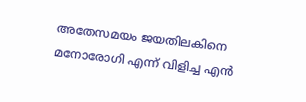അതേസമയം ജയതിലകിനെ മനോരോഗി എന്ന് വിളിച്ച എൻ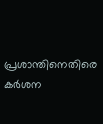പ്രശാന്തിനെതിരെ കർശന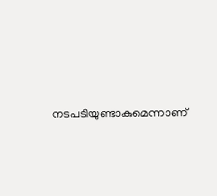നടപടിയുണ്ടാകുമെന്നാണ്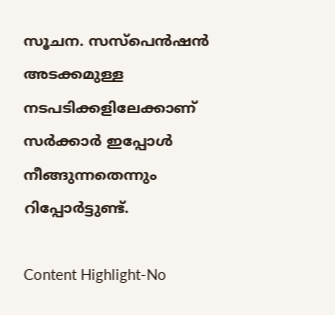സൂചന. സസ്പെൻഷൻ അടക്കമുള്ള നടപടിക്കളിലേക്കാണ് സർക്കാർ ഇപ്പോൾ നീങ്ങുന്നതെന്നും റിപ്പോർട്ടുണ്ട്.

Content Highlight-No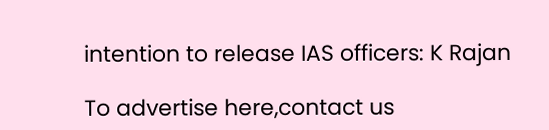intention to release IAS officers: K Rajan

To advertise here,contact us